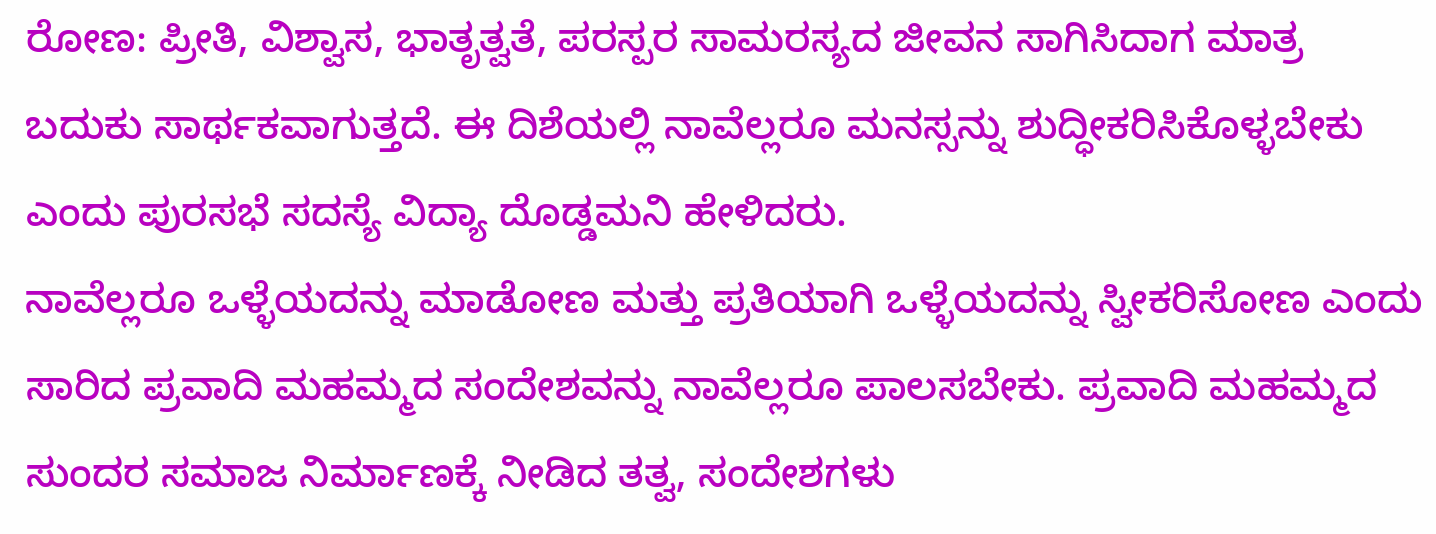ರೋಣ: ಪ್ರೀತಿ, ವಿಶ್ವಾಸ, ಭಾತೃತ್ವತೆ, ಪರಸ್ಪರ ಸಾಮರಸ್ಯದ ಜೀವನ ಸಾಗಿಸಿದಾಗ ಮಾತ್ರ ಬದುಕು ಸಾರ್ಥಕವಾಗುತ್ತದೆ. ಈ ದಿಶೆಯಲ್ಲಿ ನಾವೆಲ್ಲರೂ ಮನಸ್ಸನ್ನು ಶುದ್ಧೀಕರಿಸಿಕೊಳ್ಳಬೇಕು ಎಂದು ಪುರಸಭೆ ಸದಸ್ಯೆ ವಿದ್ಯಾ ದೊಡ್ಡಮನಿ ಹೇಳಿದರು.
ನಾವೆಲ್ಲರೂ ಒಳ್ಳೆಯದನ್ನು ಮಾಡೋಣ ಮತ್ತು ಪ್ರತಿಯಾಗಿ ಒಳ್ಳೆಯದನ್ನು ಸ್ವೀಕರಿಸೋಣ ಎಂದು ಸಾರಿದ ಪ್ರವಾದಿ ಮಹಮ್ಮದ ಸಂದೇಶವನ್ನು ನಾವೆಲ್ಲರೂ ಪಾಲಸಬೇಕು. ಪ್ರವಾದಿ ಮಹಮ್ಮದ ಸುಂದರ ಸಮಾಜ ನಿರ್ಮಾಣಕ್ಕೆ ನೀಡಿದ ತತ್ವ, ಸಂದೇಶಗಳು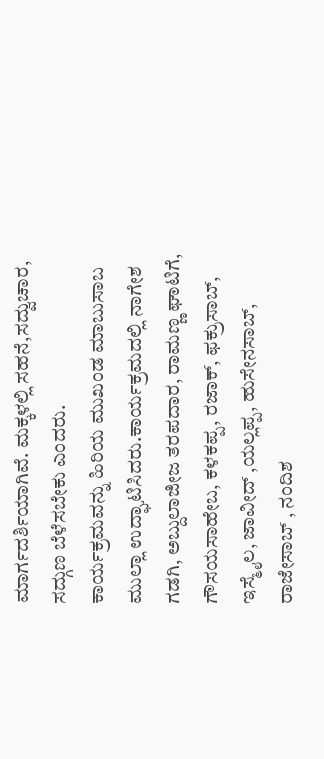ಮಾರ್ಗದರ್ಶಿಯಾಗಿವೆ. ಮಕ್ಕಳಲ್ಲಿ ಸಹನೆ,ಸದ್ವುಚಾರ, ಸದ್ಗುಣ ಬೆಳೆಸಬೇಕು ಎಂದರು.
ಕಾರ್ಯಕ್ರಮವನ್ನು ಹಿರಿಯ ಮುಖಂಡ ಮಾಬುಸಾಬ ಮುಲ್ಲಾ ಉದ್ಘಾಟಿಸಿದರು.ಕಾರ್ಯಕ್ರಮದಲ್ಲಿ ನಾಗೇಶ ಗಡಗಿ, ಅಬ್ದುಲಾಜೀಜ ತರಪದಾರ, ರಾಮಣ್ಣ ಘಾಟಿಗೆ, ಗೌಸಯಸಾಹೇಬ, ಕಳಕಪ್ಪ, ರಜಾಕ್, ಫಕ್ರುಸಾಬ್, ಇಸ್ಮೈಲ, ಜಾವೀದ್ ,ಯಲ್ಲಪ್ಪ, ಹುಸೇನಸಾಬ್, ರಾಜೇಸಾಬ್ , ನಂದಿಶ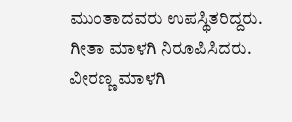ಮುಂತಾದವರು ಉಪಸ್ಥಿತರಿದ್ದರು. ಗೀತಾ ಮಾಳಗಿ ನಿರೂಪಿಸಿದರು. ವೀರಣ್ಣ ಮಾಳಗಿ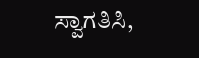ಸ್ವಾಗತಿಸಿ,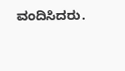ವಂದಿಸಿದರು.